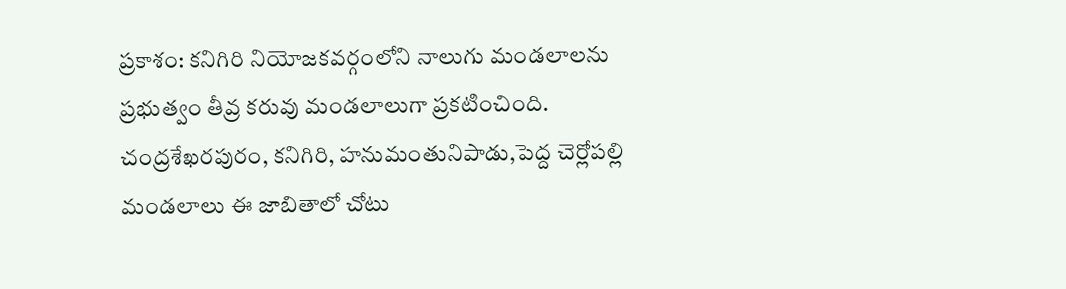ప్రకాశం: కనిగిరి నియోజకవర్గంలోని నాలుగు మండలాలను ప్రభుత్వం తీవ్ర కరువు మండలాలుగా ప్రకటించింది. చంద్రశేఖరపురం, కనిగిరి, హనుమంతునిపాడు,పెద్ద చెర్లోపల్లి మండలాలు ఈ జాబితాలో చోటు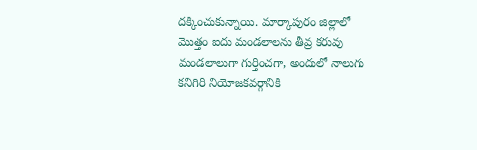దక్కించుకున్నాయి. మార్కాపురం జిల్లాలో మొత్తం ఐదు మండలాలను తీవ్ర కరువు మండలాలుగా గుర్తించగా, అందులో నాలుగు కనిగిరి నియోజకవర్గానికి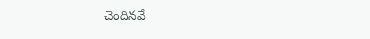చెందినవే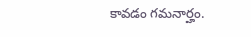కావడం గమనార్హం.